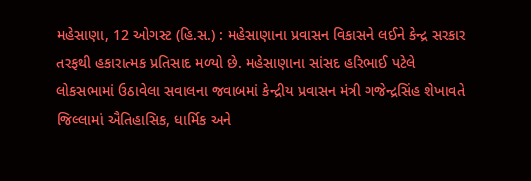મહેસાણા, 12 ઓગસ્ટ (હિ.સ.) : મહેસાણાના પ્રવાસન વિકાસને લઈને કેન્દ્ર સરકાર તરફથી હકારાત્મક પ્રતિસાદ મળ્યો છે. મહેસાણાના સાંસદ હરિભાઈ પટેલે લોકસભામાં ઉઠાવેલા સવાલના જવાબમાં કેન્દ્રીય પ્રવાસન મંત્રી ગજેન્દ્રસિંહ શેખાવતે જિલ્લામાં ઐતિહાસિક, ધાર્મિક અને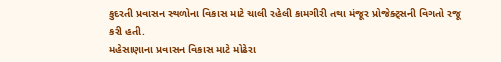કુદરતી પ્રવાસન સ્થળોના વિકાસ માટે ચાલી રહેલી કામગીરી તથા મંજૂર પ્રોજેક્ટ્સની વિગતો રજૂ કરી હતી.
મહેસાણાના પ્રવાસન વિકાસ માટે મોઢેરા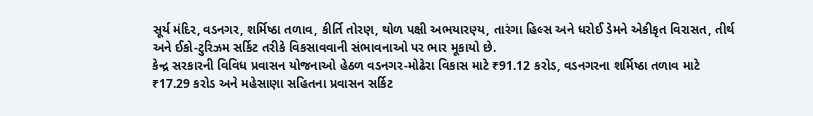સૂર્ય મંદિર, વડનગર, શર્મિષ્ઠા તળાવ, કીર્તિ તોરણ, થોળ પક્ષી અભયારણ્ય, તારંગા હિલ્સ અને ધરોઈ ડેમને એકીકૃત વિરાસત, તીર્થ અને ઈકો-ટુરિઝમ સર્કિટ તરીકે વિકસાવવાની સંભાવનાઓ પર ભાર મૂકાયો છે.
કેન્દ્ર સરકારની વિવિધ પ્રવાસન યોજનાઓ હેઠળ વડનગર-મોઢેરા વિકાસ માટે ₹91.12 કરોડ, વડનગરના શર્મિષ્ઠા તળાવ માટે ₹17.29 કરોડ અને મહેસાણા સહિતના પ્રવાસન સર્કિટ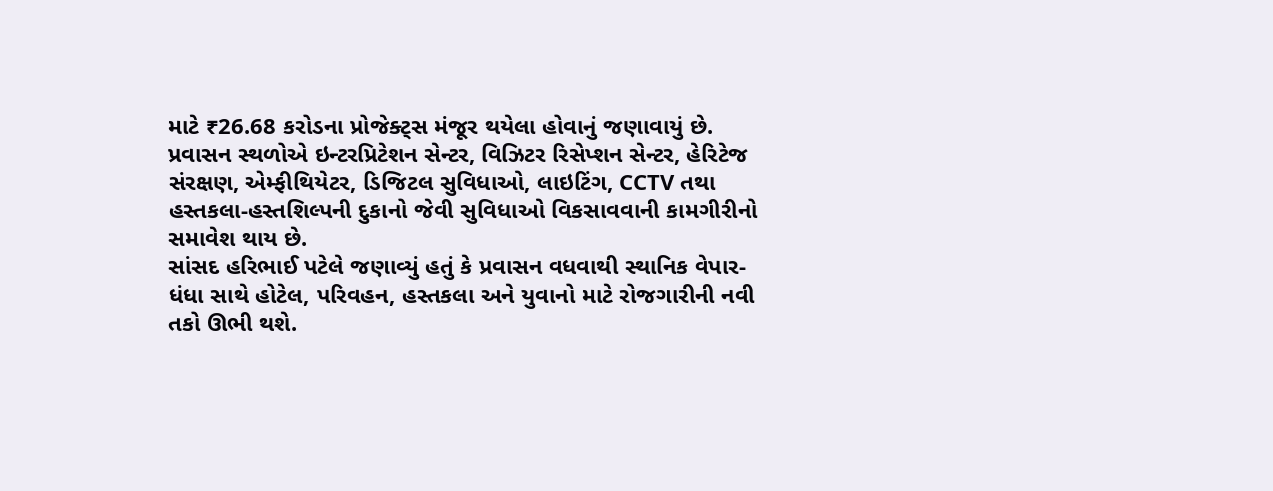માટે ₹26.68 કરોડના પ્રોજેક્ટ્સ મંજૂર થયેલા હોવાનું જણાવાયું છે.
પ્રવાસન સ્થળોએ ઇન્ટરપ્રિટેશન સેન્ટર, વિઝિટર રિસેપ્શન સેન્ટર, હેરિટેજ સંરક્ષણ, એમ્ફીથિયેટર, ડિજિટલ સુવિધાઓ, લાઇટિંગ, CCTV તથા હસ્તકલા-હસ્તશિલ્પની દુકાનો જેવી સુવિધાઓ વિકસાવવાની કામગીરીનો સમાવેશ થાય છે.
સાંસદ હરિભાઈ પટેલે જણાવ્યું હતું કે પ્રવાસન વધવાથી સ્થાનિક વેપાર-ધંધા સાથે હોટેલ, પરિવહન, હસ્તકલા અને યુવાનો માટે રોજગારીની નવી તકો ઊભી થશે.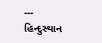---
હિન્દુસ્થાન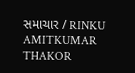સમાચાર / RINKU AMITKUMAR THAKOR